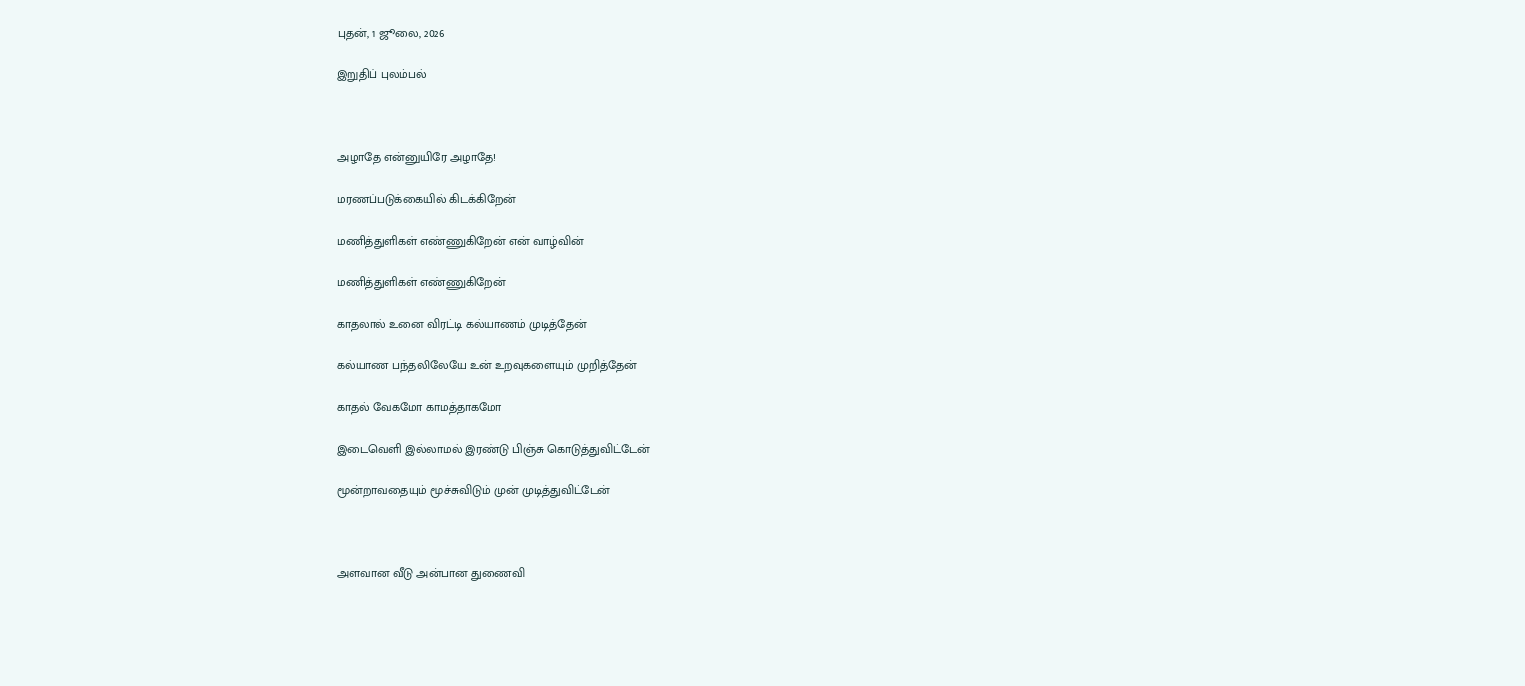புதன், 1 ஜூலை, 2026

இறுதிப் புலம்பல்



அழாதே என்னுயிரே அழாதே!

மரணப்படுக்கையில் கிடக்கிறேன்

மணித்துளிகள் எண்ணுகிறேன் என் வாழ்வின்

மணித்துளிகள் எண்ணுகிறேன்

காதலால் உனை விரட்டி கல்யாணம் முடித்தேன்

கல்யாண பந்தலிலேயே உன் உறவுகளையும் முறித்தேன்

காதல் வேகமோ காமத்தாகமோ

இடைவெளி இல்லாமல் இரண்டு பிஞ்சு கொடுத்துவிட்டேன்

மூன்றாவதையும் மூச்சுவிடும் முன் முடித்துவிட்டேன்



அளவான வீடு அன்பான துணைவி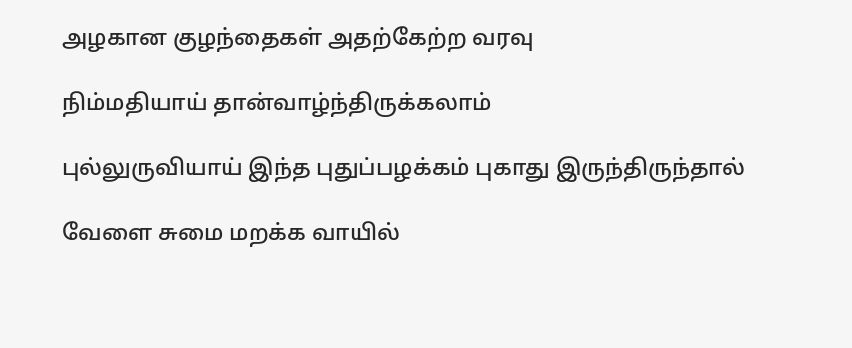அழகான குழந்தைகள் அதற்கேற்ற வரவு

நிம்மதியாய் தான்வாழ்ந்திருக்கலாம்

புல்லுருவியாய் இந்த புதுப்பழக்கம் புகாது இருந்திருந்தால்

வேளை சுமை மறக்க வாயில்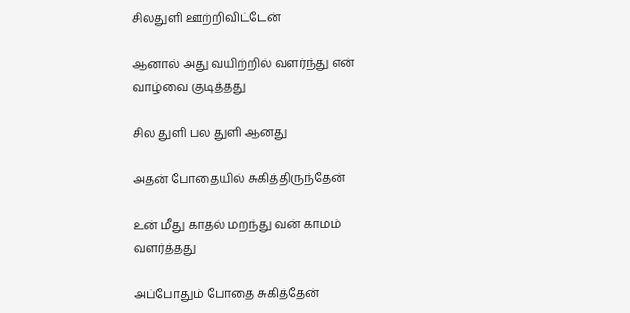சிலதுளி ஊற்றிவிட்டேன்

ஆனால் அது வயிற்றில் வளர்ந்து என் வாழ்வை குடித்தது

சில துளி பல துளி ஆனது

அதன் போதையில் சுகித்திருந்தேன்

உன் மீது காதல் மறந்து வன் காமம் வளர்த்தது

அப்போதும் போதை சுகித்தேன்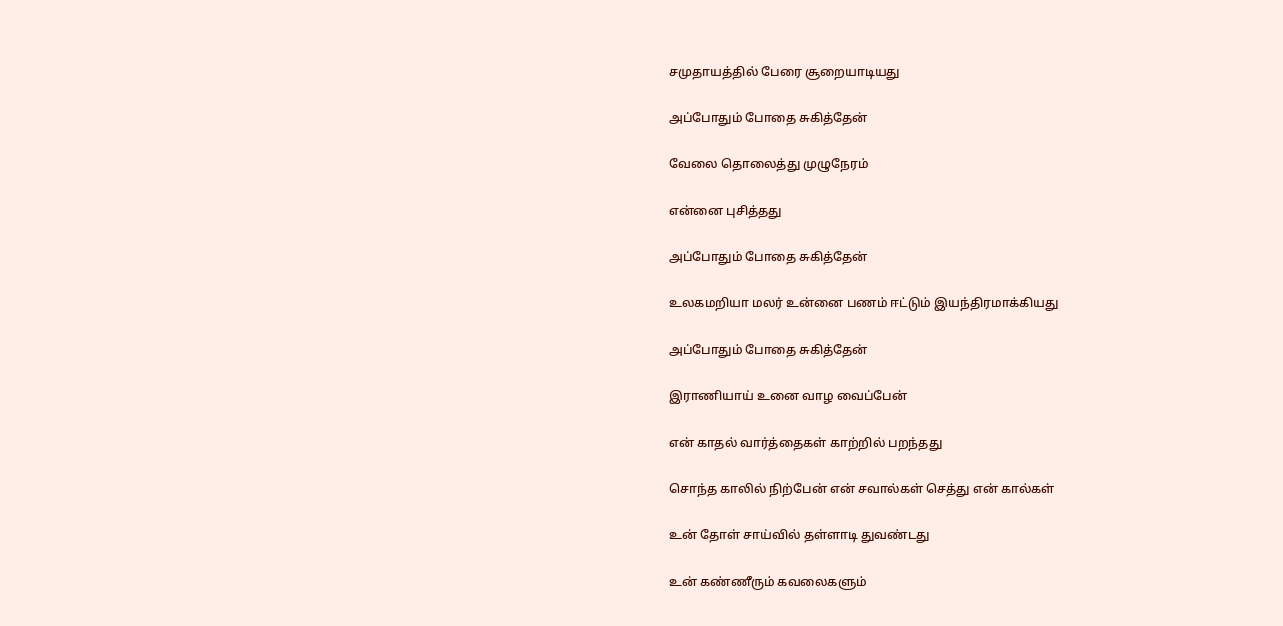சமுதாயத்தில் பேரை சூறையாடியது

அப்போதும் போதை சுகித்தேன்

வேலை தொலைத்து முழுநேரம்

என்னை புசித்தது

அப்போதும் போதை சுகித்தேன்

உலகமறியா மலர் உன்னை பணம் ஈட்டும் இயந்திரமாக்கியது

அப்போதும் போதை சுகித்தேன்

இராணியாய் உனை வாழ வைப்பேன்

என் காதல் வார்த்தைகள் காற்றில் பறந்தது

சொந்த காலில் நிற்பேன் என் சவால்கள் செத்து என் கால்கள்

உன் தோள் சாய்வில் தள்ளாடி துவண்டது

உன் கண்ணீரும் கவலைகளும்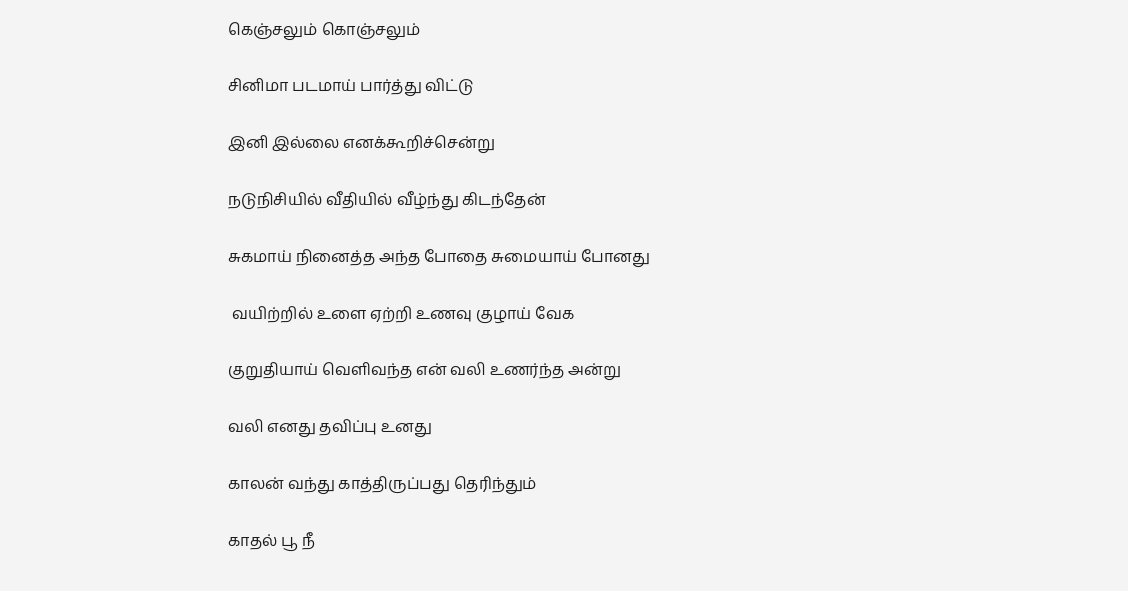கெஞ்சலும் கொஞ்சலும்

சினிமா படமாய் பார்த்து விட்டு

இனி இல்லை எனக்கூறிச்சென்று

நடுநிசியில் வீதியில் வீழ்ந்து கிடந்தேன்

சுகமாய் நினைத்த அந்த போதை சுமையாய் போனது

 வயிற்றில் உளை ஏற்றி உணவு குழாய் வேக

குறுதியாய் வெளிவந்த என் வலி உணர்ந்த அன்று

வலி எனது தவிப்பு உனது

காலன் வந்து காத்திருப்பது தெரிந்தும்

காதல் பூ நீ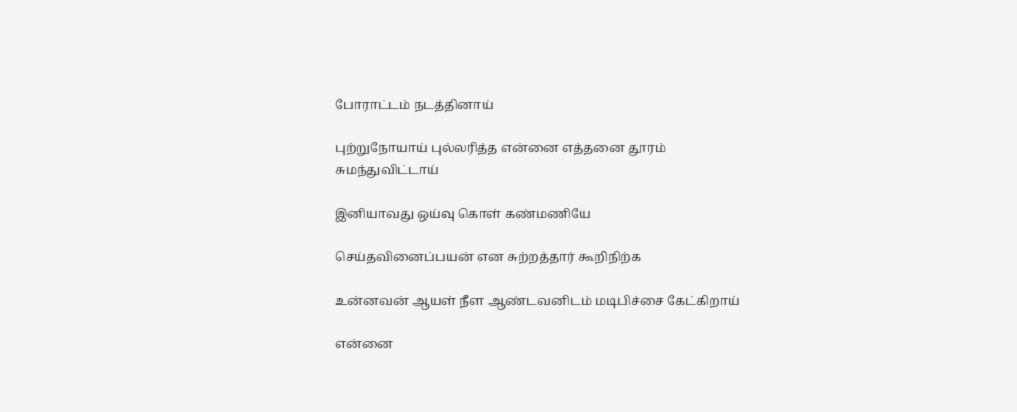போராட்டம் நடத்தினாய்

புற்றுநோயாய் புல்லரித்த என்னை எத்தனை தூரம் சுமந்துவிட்டாய்

இனியாவது ஒய்வு கொள் கண்மணியே

செய்தவினைப்பயன் என சுற்றத்தார் கூறிநிற்க

உன்னவன் ஆயள் நீள ஆண்டவனிடம் மடிபிச்சை கேட்கிறாய்

என்னை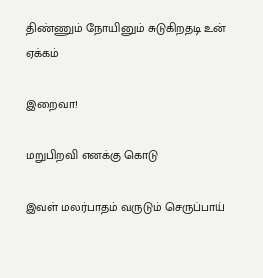திண்ணும் நோயினும் சுடுகிறதடி உன் ஏக்கம்

இறைவா!

மறுபிறவி எனக்கு கொடு

இவள் மலர்பாதம் வருடும் செருப்பாய்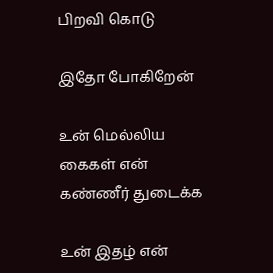பிறவி கொடு

இதோ போகிறேன்

உன் மெல்லிய கைகள் என் கண்ணீர் துடைக்க

உன் இதழ் என்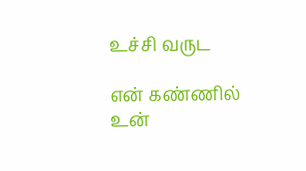உச்சி வருட

என் கண்ணில் உன்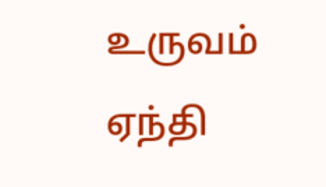உருவம்  ஏந்தி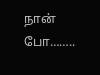நான் போ……..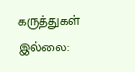கருத்துகள் இல்லை: